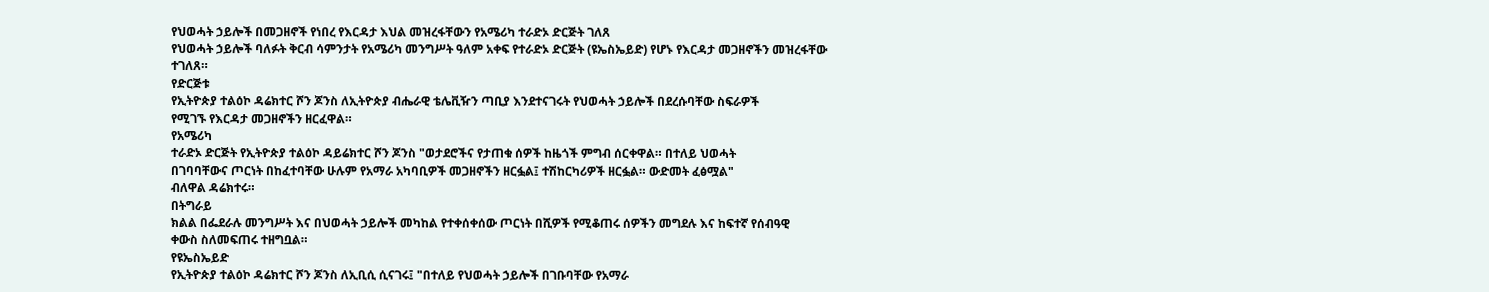የህወሓት ኃይሎች በመጋዘኖች የነበረ የእርዳታ እህል መዝረፋቸውን የአሜሪካ ተራድኦ ድርጅት ገለጸ
የህወሓት ኃይሎች ባለፉት ቅርብ ሳምንታት የአሜሪካ መንግሥት ዓለም አቀፍ የተራድኦ ድርጅት (ዩኤስኤይድ) የሆኑ የእርዳታ መጋዘኖችን መዝረፋቸው
ተገለጸ።
የድርጅቱ
የኢትዮጵያ ተልዕኮ ዳሬክተር ሾን ጆንስ ለኢትዮጵያ ብሔራዊ ቴሌቪዥን ጣቢያ እንደተናገሩት የህወሓት ኃይሎች በደረሱባቸው ስፍራዎች
የሚገኙ የእርዳታ መጋዘኖችን ዘርፈዋል።
የአሜሪካ
ተራድኦ ድርጅት የኢትዮጵያ ተልዕኮ ዳይሬክተር ሾን ጆንስ "ወታደሮችና የታጠቁ ሰዎች ከዜጎች ምግብ ሰርቀዋል። በተለይ ህወሓት
በገባባቸውና ጦርነት በከፈተባቸው ሁሉም የአማራ አካባቢዎች መጋዘኖችን ዘርፏል፤ ተሽከርካሪዎች ዘርፏል። ውድመት ፈፅሟል"
ብለዋል ዳሬክተሩ።
በትግራይ
ክልል በፌደራሉ መንግሥት እና በህወሓት ኃይሎች መካከል የተቀሰቀሰው ጦርነት በሺዎች የሚቆጠሩ ሰዎችን መግደሉ እና ከፍተኛ የሰብዓዊ
ቀውስ ስለመፍጠሩ ተዘግቧል።
የዩኤስኤይድ
የኢትዮጵያ ተልዕኮ ዳሬክተር ሾን ጆንስ ለኢቢሲ ሲናገሩ፤ "በተለይ የህወሓት ኃይሎች በገቡባቸው የአማራ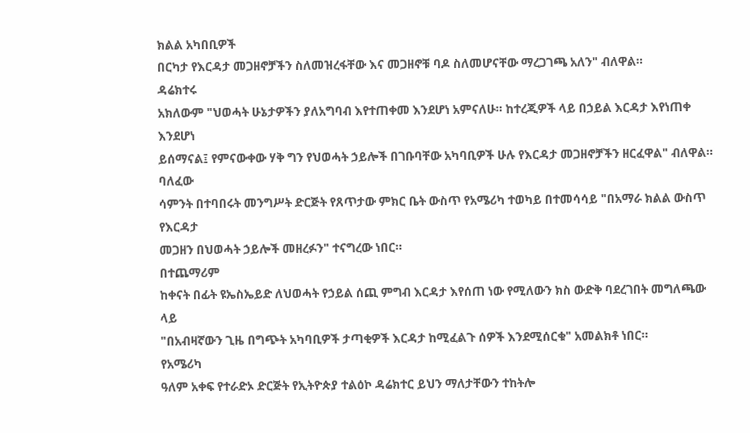ክልል አካበቢዎች
በርካታ የእርዳታ መጋዘኖቻችን ስለመዝረፋቸው እና መጋዘኖቹ ባዶ ስለመሆናቸው ማረጋገጫ አለን" ብለዋል።
ዳሬክተሩ
አክለውም "ህወሓት ሁኔታዎችን ያለአግባብ እየተጠቀመ እንደሆነ አምናለሁ። ከተረጂዎች ላይ በኃይል እርዳታ እየነጠቀ እንደሆነ
ይሰማናል፤ የምናውቀው ሃቅ ግን የህወሓት ኃይሎች በገቡባቸው አካባቢዎች ሁሉ የእርዳታ መጋዘኖቻችን ዘርፈዋል" ብለዋል።
ባለፈው
ሳምንት በተባበሩት መንግሥት ድርጅት የጸጥታው ምክር ቤት ውስጥ የአሜሪካ ተወካይ በተመሳሳይ "በአማራ ክልል ውስጥ የእርዳታ
መጋዘን በህወሓት ኃይሎች መዘረፉን" ተናግረው ነበር።
በተጨማሪም
ከቀናት በፊት ዩኤስኤይድ ለህወሓት የኃይል ሰጪ ምግብ እርዳታ እየሰጠ ነው የሚለውን ክስ ውድቅ ባደረገበት መግለጫው ላይ
"በአብዛኛውን ጊዜ በግጭት አካባቢዎች ታጣቂዎች እርዳታ ከሚፈልጉ ሰዎች እንደሚሰርቁ" አመልክቶ ነበር።
የአሜሪካ
ዓለም አቀፍ የተራድኦ ድርጅት የኢትዮጵያ ተልዕኮ ዳሬክተር ይህን ማለታቸውን ተከትሎ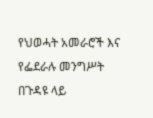የህወሓት አመራሮች እና የፌደራሉ መንግሥት
በጉዳዩ ላይ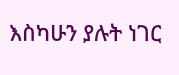እስካሁን ያሉት ነገር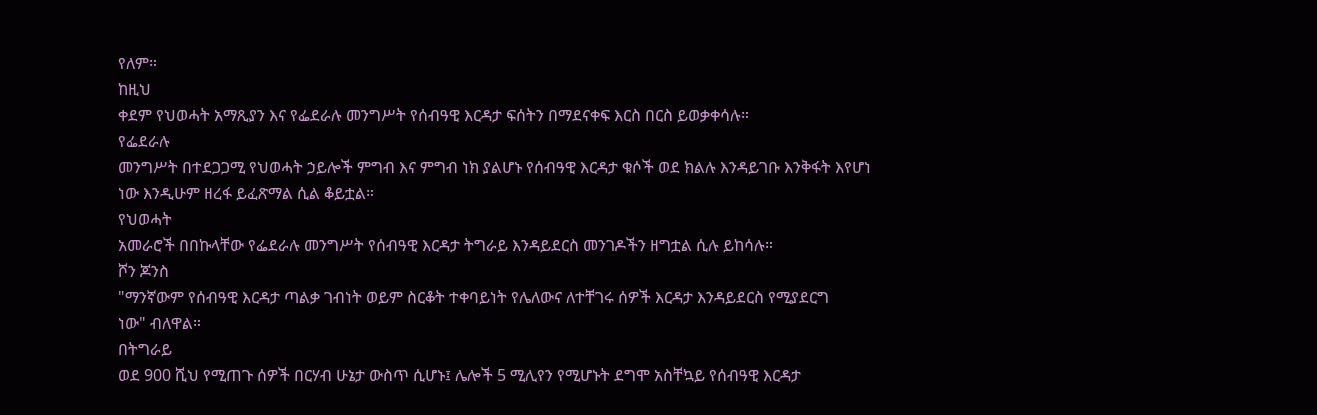የለም።
ከዚህ
ቀደም የህወሓት አማጺያን እና የፌደራሉ መንግሥት የሰብዓዊ እርዳታ ፍሰትን በማደናቀፍ እርስ በርስ ይወቃቀሳሉ።
የፌደራሉ
መንግሥት በተደጋጋሚ የህወሓት ኃይሎች ምግብ እና ምግብ ነክ ያልሆኑ የሰብዓዊ እርዳታ ቁሶች ወደ ክልሉ እንዳይገቡ እንቅፋት እየሆነ
ነው እንዲሁም ዘረፋ ይፈጽማል ሲል ቆይቷል።
የህወሓት
አመራሮች በበኩላቸው የፌደራሉ መንግሥት የሰብዓዊ እርዳታ ትግራይ እንዳይደርስ መንገዶችን ዘግቷል ሲሉ ይከሳሉ።
ሾን ጆንስ
"ማንኛውም የሰብዓዊ እርዳታ ጣልቃ ገብነት ወይም ስርቆት ተቀባይነት የሌለውና ለተቸገሩ ሰዎች እርዳታ እንዳይደርስ የሚያደርግ
ነው" ብለዋል።
በትግራይ
ወደ 900 ሺህ የሚጠጉ ሰዎች በርሃብ ሁኔታ ውስጥ ሲሆኑ፤ ሌሎች 5 ሚሊየን የሚሆኑት ደግሞ አስቸኳይ የሰብዓዊ እርዳታ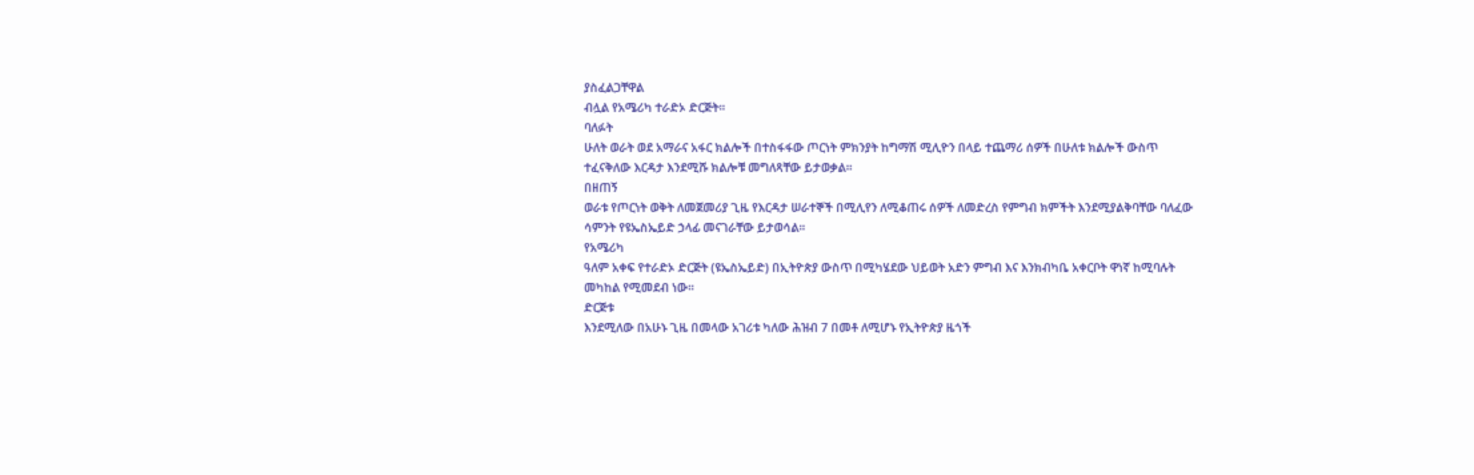ያስፈልጋቸዋል
ብሏል የአሜሪካ ተራድኦ ድርጅት።
ባለፉት
ሁለት ወራት ወደ አማራና አፋር ክልሎች በተስፋፋው ጦርነት ምክንያት ከግማሽ ሚሊዮን በላይ ተጨማሪ ሰዎች በሁለቱ ክልሎች ውስጥ
ተፈናቅለው እርዳታ እንደሚሹ ክልሎቹ መግለጻቸው ይታወቃል።
በዘጠኝ
ወራቱ የጦርነት ወቅት ለመጀመሪያ ጊዜ የእርዳታ ሠራተኞች በሚሊየን ለሚቆጠሩ ሰዎች ለመድረስ የምግብ ክምችት እንደሚያልቅባቸው ባለፈው
ሳምንት የዩኤስኤይድ ኃላፊ መናገራቸው ይታወሳል።
የአሜሪካ
ዓለም አቀፍ የተራድኦ ድርጅት (ዩኤስኤይድ) በኢትዮጵያ ውስጥ በሚካሄደው ህይወት አድን ምግብ እና እንክብካቤ አቀርቦት ዋነኛ ከሚባሉት
መካከል የሚመደብ ነው።
ድርጅቱ
እንደሚለው በአሁኑ ጊዜ በመላው አገሪቱ ካለው ሕዝብ 7 በመቶ ለሚሆኑ የኢትዮጵያ ዜጎች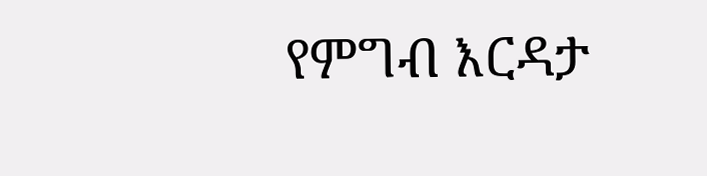የምግብ እርዳታ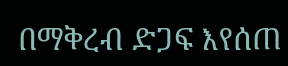በማቅረብ ድጋፍ እየሰጠ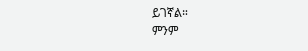ይገኛል።
ምንም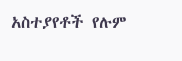አስተያየቶች የሉም